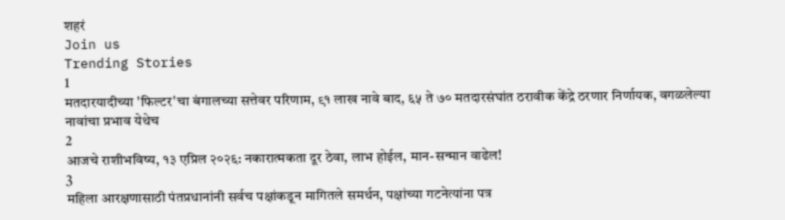शहरं
Join us
Trending Stories
1
मतदारयादीच्या 'फिल्टर'चा बंगालच्या सत्तेवर परिणाम, ९१ लाख नावे बाद, ६५ ते ७० मतदारसंघांत ठरावीक केंद्रे ठरणार निर्णायक, वगळलेल्या नावांचा प्रभाव येथेच
2
आजचे राशीभविष्य, १३ एप्रिल २०२६: नकारात्मकता दूर ठेवा, लाभ होईल, मान-सन्मान वाढेल!
3
महिला आरक्षणासाठी पंतप्रधानांनी सर्वच पक्षांकडून मागितले समर्थन, पक्षांच्या गटनेत्यांना पत्र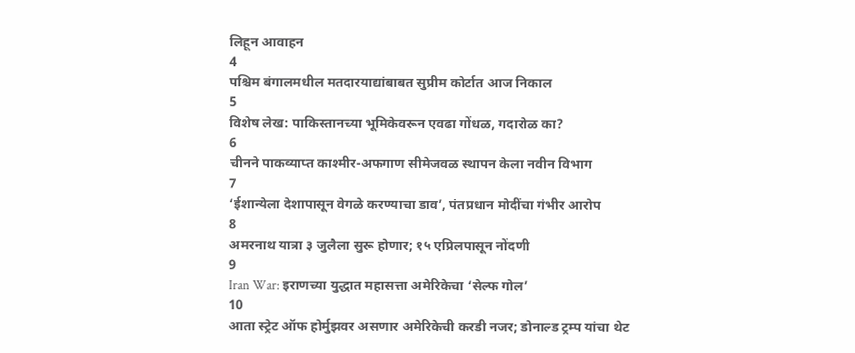लिहून आवाहन
4
पश्चिम बंगालमधील मतदारयाद्यांबाबत सुप्रीम कोर्टात आज निकाल
5
विशेष लेख: पाकिस्तानच्या भूमिकेवरून एवढा गोंधळ, गदारोळ का?
6
चीनने पाकव्याप्त काश्मीर-अफगाण सीमेजवळ स्थापन केला नवीन विभाग
7
‘ईशान्येला देशापासून वेगळे करण्याचा डाव’, पंतप्रधान मोदींचा गंभीर आरोप
8
अमरनाथ यात्रा ३ जुलैला सुरू होणार; १५ एप्रिलपासून नोंदणी
9
Iran War: इराणच्या युद्धात महासत्ता अमेरिकेचा ‘सेल्फ गोल’
10
आता स्ट्रेट ऑफ होर्मुझवर असणार अमेरिकेची करडी नजर; डोनाल्ड ट्रम्प यांचा थेट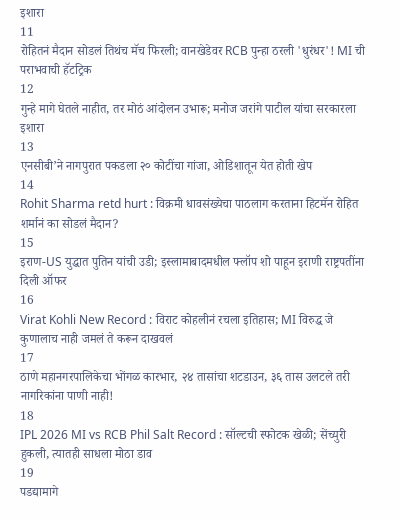इशारा
11
रोहितनं मैदान सोडलं तिथंच मॅच फिरली; वानखेडेवर RCB पुन्हा ठरली 'धुरंधर'! MI ची पराभवाची हॅटट्रिक
12
गुन्हे मागे घेतले नाहीत, तर मोठं आंदोलन उभारू; मनोज जरांगे पाटील यांचा सरकारला इशारा
13
एनसीबी’ने नागपुरात पकडला २० कोटींचा गांजा, ओडिशातून येत होती खेप
14
Rohit Sharma retd hurt : विक्रमी धावसंख्येचा पाठलाग करताना हिटमॅन रोहित शर्मानं का सोडलं मैदान?
15
इराण-US युद्धात पुतिन यांची उडी; इस्लामाबादमधील फ्लॉप शो पाहून इराणी राष्ट्रपतींना दिली ऑफर
16
Virat Kohli New Record : विराट कोहलीनं रचला इतिहास; MI विरुद्ध जे कुणालाच नाही जमलं ते करून दाखवलं
17
ठाणे महानगरपालिकेचा भोंगळ कारभार, २४ तासांचा शटडाउन, ३६ तास उलटले तरी नागरिकांना पाणी नाही!
18
IPL 2026 MI vs RCB Phil Salt Record : सॉल्टची स्फोटक खेळी; सेंच्युरी हुकली, त्यातही साधला मोठा डाव
19
पडद्यामागे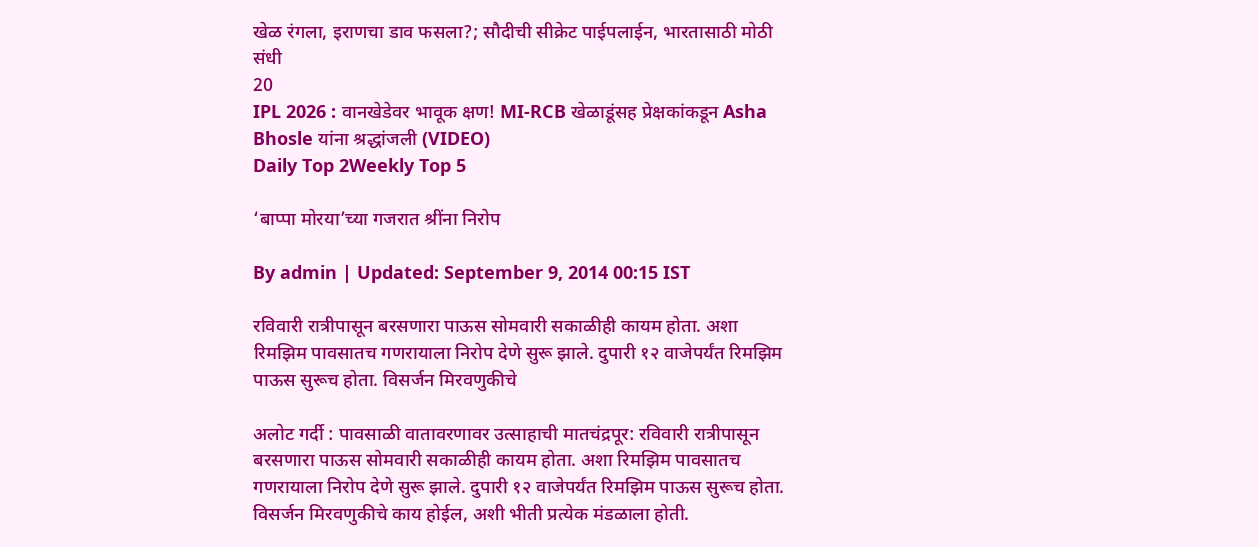खेळ रंगला, इराणचा डाव फसला?; सौदीची सीक्रेट पाईपलाईन, भारतासाठी मोठी संधी
20
IPL 2026 : वानखेडेवर भावूक क्षण! MI-RCB खेळाडूंसह प्रेक्षकांकडून Asha Bhosle यांना श्रद्धांजली (VIDEO)
Daily Top 2Weekly Top 5

‘बाप्पा मोरया’च्या गजरात श्रींना निरोप

By admin | Updated: September 9, 2014 00:15 IST

रविवारी रात्रीपासून बरसणारा पाऊस सोमवारी सकाळीही कायम होता. अशा रिमझिम पावसातच गणरायाला निरोप देणे सुरू झाले. दुपारी १२ वाजेपर्यंत रिमझिम पाऊस सुरूच होता. विसर्जन मिरवणुकीचे

अलोट गर्दी : पावसाळी वातावरणावर उत्साहाची मातचंद्रपूर: रविवारी रात्रीपासून बरसणारा पाऊस सोमवारी सकाळीही कायम होता. अशा रिमझिम पावसातच गणरायाला निरोप देणे सुरू झाले. दुपारी १२ वाजेपर्यंत रिमझिम पाऊस सुरूच होता. विसर्जन मिरवणुकीचे काय होईल, अशी भीती प्रत्येक मंडळाला होती.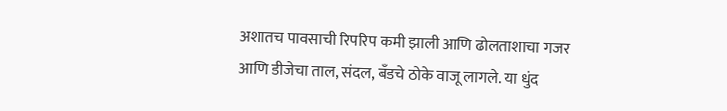अशातच पावसाची रिपरिप कमी झाली आणि ढोलताशाचा गजर आणि डीजेचा ताल, संदल, बँडचे ठोके वाजू लागले. या धुंद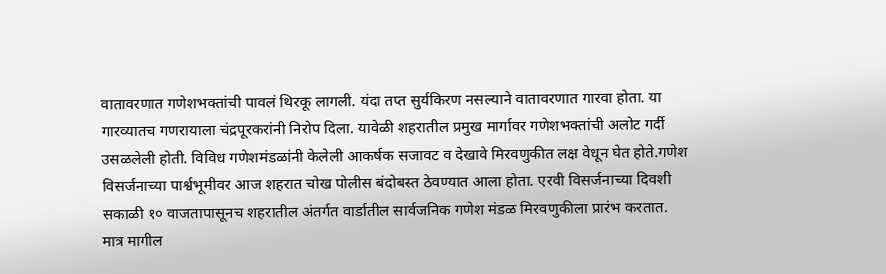वातावरणात गणेशभक्तांची पावलं थिरकू लागली. यंदा तप्त सुर्यकिरण नसल्याने वातावरणात गारवा होता. या गारव्यातच गणरायाला चंद्रपूरकरांनी निरोप दिला. यावेळी शहरातील प्रमुख मार्गावर गणेशभक्तांची अलोट गर्दी उसळलेली होती. विविध गणेशमंडळांनी केलेली आकर्षक सजावट व देखावे मिरवणुकीत लक्ष वेधून घेत होते.गणेश विसर्जनाच्या पार्श्वभूमीवर आज शहरात चोख पोलीस बंदोबस्त ठेवण्यात आला होता. एरवी विसर्जनाच्या दिवशी सकाळी १० वाजतापासूनच शहरातील अंतर्गत वार्डातील सार्वजनिक गणेश मंडळ मिरवणुकीला प्रारंभ करतात. मात्र मागील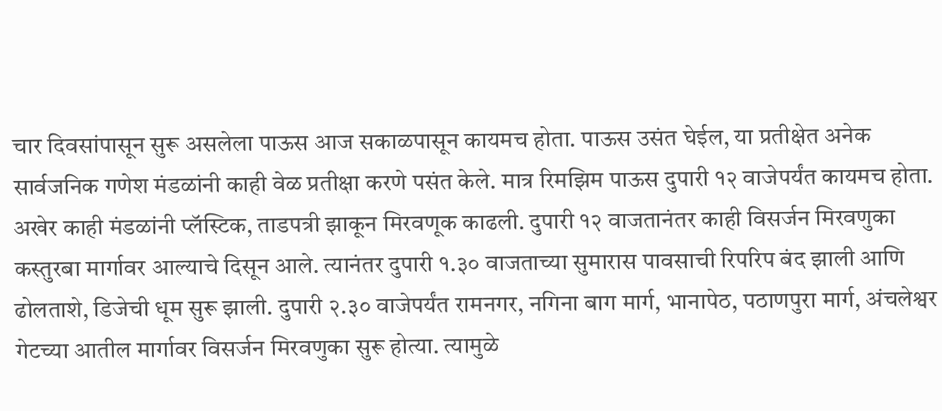चार दिवसांपासून सुरू असलेला पाऊस आज सकाळपासून कायमच होता. पाऊस उसंत घेईल, या प्रतीक्षेत अनेक सार्वजनिक गणेश मंडळांनी काही वेळ प्रतीक्षा करणे पसंत केले. मात्र रिमझिम पाऊस दुपारी १२ वाजेपर्यंत कायमच होता. अखेर काही मंडळांनी प्लॅस्टिक, ताडपत्री झाकून मिरवणूक काढली. दुपारी १२ वाजतानंतर काही विसर्जन मिरवणुका कस्तुरबा मार्गावर आल्याचे दिसून आले. त्यानंतर दुपारी १.३० वाजताच्या सुमारास पावसाची रिपरिप बंद झाली आणि ढोलताशे, डिजेची धूम सुरू झाली. दुपारी २.३० वाजेपर्यंत रामनगर, नगिना बाग मार्ग, भानापेठ, पठाणपुरा मार्ग, अंचलेश्वर गेटच्या आतील मार्गावर विसर्जन मिरवणुका सुरू होत्या. त्यामुळे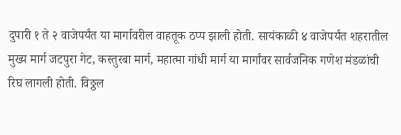दुपारी १ ते २ वाजेपर्यंत या मार्गावरील वाहतूक ठप्प झाली होती. सायंकाळी ४ वाजेपर्यंत शहरातील मुख्य मार्ग जटपुरा गेट, कस्तुरबा मार्ग, महात्मा गांधी मार्ग या मार्गांवर सार्वजनिक गणेश मंडळांची रिघ लागली होती. विठ्ठल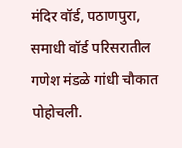मंदिर वॉर्ड, पठाणपुरा, समाधी वॉर्ड परिसरातील गणेश मंडळे गांधी चौकात पोहोचली.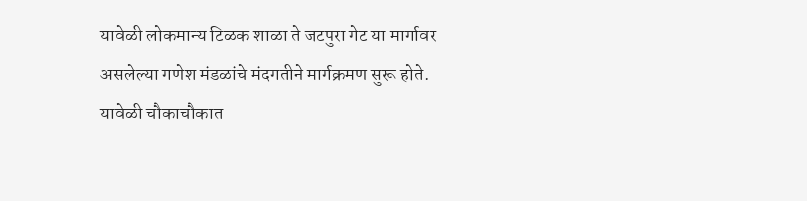यावेळी लोकमान्य टिळक शाळा ते जटपुरा गेट या मार्गावर असलेल्या गणेश मंडळांचे मंदगतीने मार्गक्रमण सुरू होते. यावेळी चौकाचौकात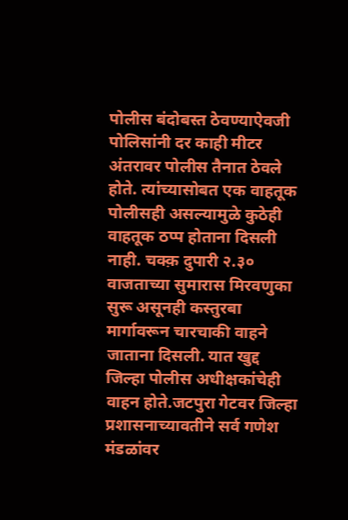पोलीस बंदोबस्त ठेवण्याऐवजी पोलिसांनी दर काही मीटर अंतरावर पोलीस तैनात ठेवले होते. त्यांच्यासोबत एक वाहतूक पोलीसही असल्यामुळे कुठेही वाहतूक ठप्प होताना दिसली नाही. चक्क़ दुपारी २.३० वाजताच्या सुमारास मिरवणुका सुरू असूनही कस्तुरबा मार्गावरून चारचाकी वाहने जाताना दिसली. यात खुद्द जिल्हा पोलीस अधीक्षकांचेही वाहन होते.जटपुरा गेटवर जिल्हा प्रशासनाच्यावतीने सर्व गणेश मंडळांवर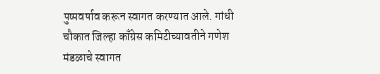पुष्पवर्षाव करून स्वागत करण्यात आले. गांधी चौकात जिल्हा काँग्रेस कमिटीच्यावतीने गणेश मंडळाचे स्वागत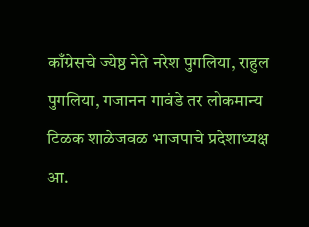काँग्रेसचे ज्येष्ठ नेते नरेश पुगलिया, राहुल पुगलिया, गजानन गावंडे तर लोकमान्य टिळक शाळेजवळ भाजपाचे प्रदेशाध्यक्ष आ.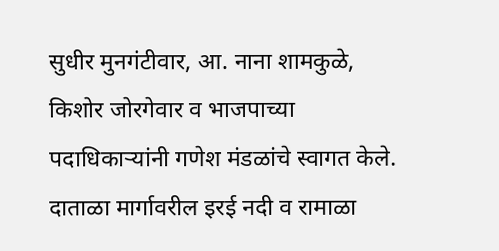सुधीर मुनगंटीवार, आ. नाना शामकुळे, किशोर जोरगेवार व भाजपाच्या पदाधिकाऱ्यांनी गणेश मंडळांचे स्वागत केले. दाताळा मार्गावरील इरई नदी व रामाळा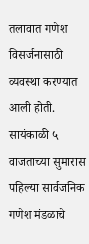तलावात गणेश विसर्जनासाठी व्यवस्था करण्यात आली होती. सायंकाळी ५ वाजताच्या सुमारास पहिल्या सार्वजनिक गणेश मंडळाचे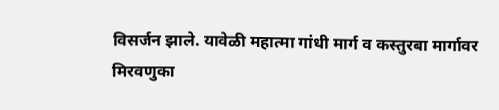विसर्जन झाले. यावेळी महात्मा गांधी मार्ग व कस्तुरबा मार्गावर मिरवणुका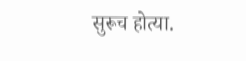सुरूच होत्या.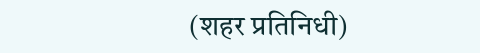(शहर प्रतिनिधी)